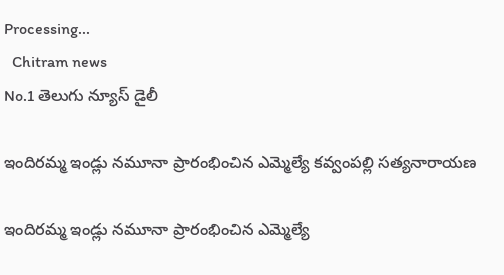Processing...
  Chitram news
No.1 తెలుగు న్యూస్ డైలీ

ఇందిరమ్మ ఇండ్లు నమూనా ప్రారంభించిన ఎమ్మెల్యే కవ్వంపల్లి సత్యనారాయణ

ఇందిరమ్మ ఇండ్లు నమూనా ప్రారంభించిన ఎమ్మెల్యే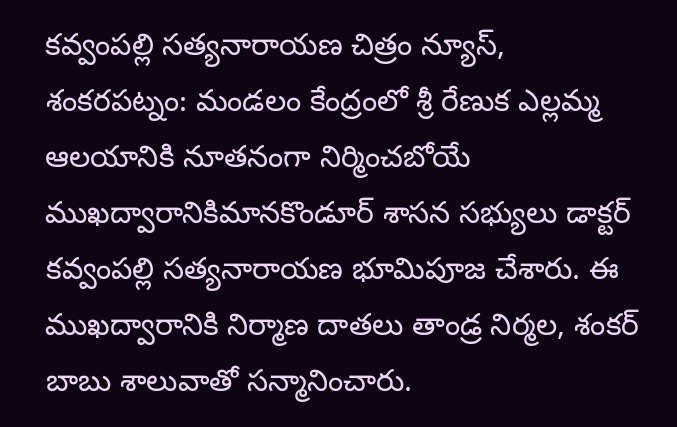కవ్వంపల్లి సత్యనారాయణ చిత్రం న్యూస్, శంకరపట్నం: మండలం కేంద్రంలో శ్రీ రేణుక ఎల్లమ్మ ఆలయానికి నూతనంగా నిర్మించబోయే ముఖద్వారానికిమానకొండూర్ శాసన సభ్యులు డాక్టర్ కవ్వంపల్లి సత్యనారాయణ భూమిపూజ చేశారు. ఈ ముఖద్వారానికి నిర్మాణ దాతలు తాండ్ర నిర్మల, శంకర్ బాబు శాలువాతో సన్మానించారు.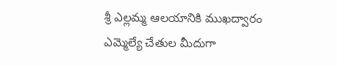శ్రీ ఎల్లమ్మ ఆలయానికి ముఖద్వారం ఎమ్మెల్యే చేతుల మీదుగా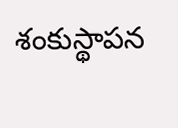శంకుస్థాపన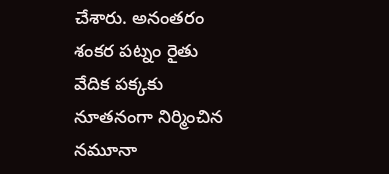చేశారు. అనంతరం శంకర పట్నం రైతు వేదిక పక్కకు నూతనంగా నిర్మించిన నమూనా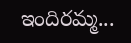ఇందిరమ్మ...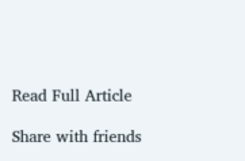Read Full Article

Share with friends